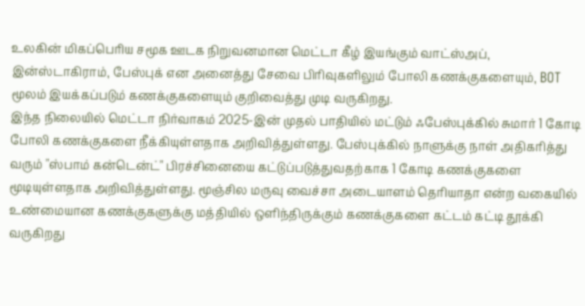உலகின் மிகப்பெரிய சமூக ஊடக நிறுவனமான மெட்டா கீழ் இயங்கும் வாட்ஸ்அப், இன்ஸ்டாகிராம், பேஸ்புக் என அனைத்து சேவை பிரிவுகளிலும் போலி கணக்குகளையும், BOT மூலம் இயக்கப்படும் கணக்குகளையும் குறிவைத்து முடி வருகிறது.
இந்த நிலையில் மெட்டா நிர்வாகம் 2025-இன் முதல் பாதியில் மட்டும் ஃபேஸ்புக்கில் சுமார் 1 கோடி போலி கணக்குகளை நீக்கியுள்ளதாக அறிவித்துள்ளது. பேஸ்புக்கில் நாளுக்கு நாள் அதிகரித்து வரும் "ஸ்பாம் கன்டென்ட்" பிரச்சினையை கட்டுப்படுத்துவதற்காக 1 கோடி கணக்குகளை மூடியுள்ளதாக அறிவித்துள்ளது. மூஞ்சில மருவு வைச்சா அடையாளம் தெரியாதா என்ற வகையில் உண்மையான கணக்குகளுக்கு மத்தியில் ஒளிந்திருக்கும் கணக்குகளை கட்டம் கட்டி தூக்கி வருகிறது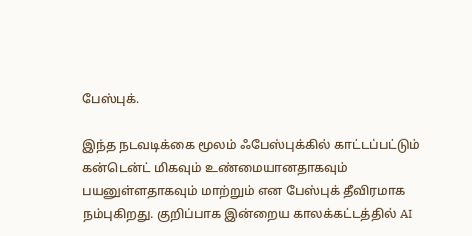பேஸ்புக்.

இந்த நடவடிக்கை மூலம் ஃபேஸ்புக்கில் காட்டப்பட்டும் கன்டென்ட் மிகவும் உண்மையானதாகவும் பயனுள்ளதாகவும் மாற்றும் என பேஸ்புக் தீவிரமாக நம்புகிறது. குறிப்பாக இன்றைய காலக்கட்டத்தில் AI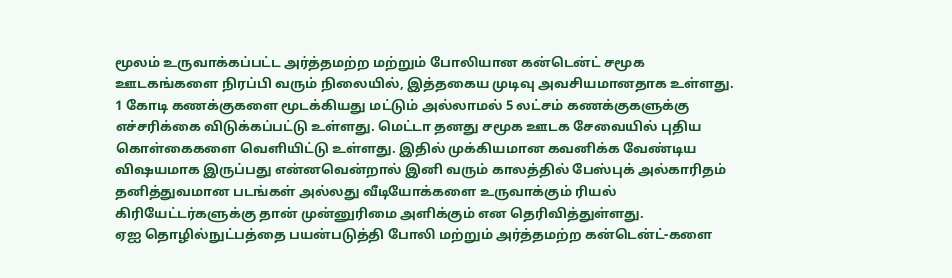மூலம் உருவாக்கப்பட்ட அர்த்தமற்ற மற்றும் போலியான கன்டென்ட் சமூக ஊடகங்களை நிரப்பி வரும் நிலையில், இத்தகைய முடிவு அவசியமானதாக உள்ளது.
1 கோடி கணக்குகளை மூடக்கியது மட்டும் அல்லாமல் 5 லட்சம் கணக்குகளுக்கு எச்சரிக்கை விடுக்கப்பட்டு உள்ளது. மெட்டா தனது சமூக ஊடக சேவையில் புதிய கொள்கைகளை வெளியிட்டு உள்ளது. இதில் முக்கியமான கவனிக்க வேண்டிய விஷயமாக இருப்பது என்னவென்றால் இனி வரும் காலத்தில் பேஸ்புக் அல்காரிதம் தனித்துவமான படங்கள் அல்லது வீடியோக்களை உருவாக்கும் ரியல் கிரியேட்டர்களுக்கு தான் முன்னுரிமை அளிக்கும் என தெரிவித்துள்ளது.
ஏஐ தொழில்நுட்பத்தை பயன்படுத்தி போலி மற்றும் அர்த்தமற்ற கன்டென்ட்-களை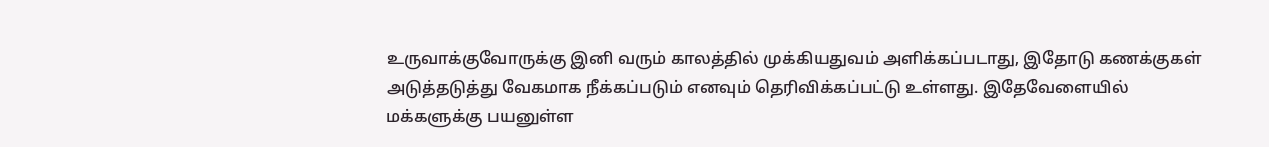உருவாக்குவோருக்கு இனி வரும் காலத்தில் முக்கியதுவம் அளிக்கப்படாது, இதோடு கணக்குகள் அடுத்தடுத்து வேகமாக நீக்கப்படும் எனவும் தெரிவிக்கப்பட்டு உள்ளது. இதேவேளையில் மக்களுக்கு பயனுள்ள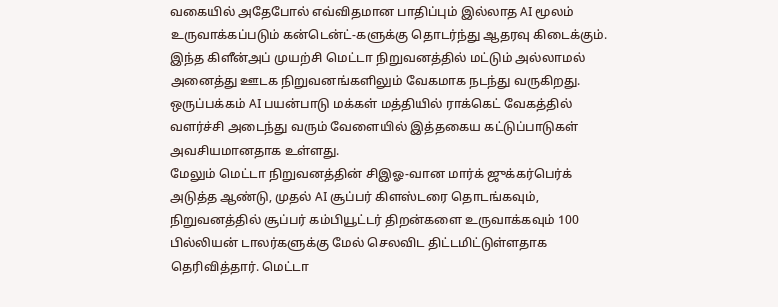வகையில் அதேபோல் எவ்விதமான பாதிப்பும் இல்லாத AI மூலம் உருவாக்கப்படும் கன்டென்ட்-களுக்கு தொடர்ந்து ஆதரவு கிடைக்கும்.
இந்த கிளீன்அப் முயற்சி மெட்டா நிறுவனத்தில் மட்டும் அல்லாமல் அனைத்து ஊடக நிறுவனங்களிலும் வேகமாக நடந்து வருகிறது. ஒருப்பக்கம் AI பயன்பாடு மக்கள் மத்தியில் ராக்கெட் வேகத்தில் வளர்ச்சி அடைந்து வரும் வேளையில் இத்தகைய கட்டுப்பாடுகள் அவசியமானதாக உள்ளது.
மேலும் மெட்டா நிறுவனத்தின் சிஇஓ-வான மார்க் ஜுக்கர்பெர்க் அடுத்த ஆண்டு, முதல் AI சூப்பர் கிளஸ்டரை தொடங்கவும், நிறுவனத்தில் சூப்பர் கம்பியூட்டர் திறன்களை உருவாக்கவும் 100 பில்லியன் டாலர்களுக்கு மேல் செலவிட திட்டமிட்டுள்ளதாக தெரிவித்தார். மெட்டா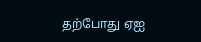தற்போது ஏஐ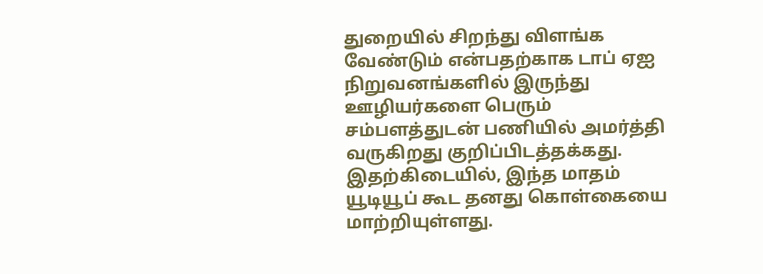துறையில் சிறந்து விளங்க வேண்டும் என்பதற்காக டாப் ஏஐ நிறுவனங்களில் இருந்து ஊழியர்களை பெரும் சம்பளத்துடன் பணியில் அமர்த்தி வருகிறது குறிப்பிடத்தக்கது.
இதற்கிடையில், இந்த மாதம் யூடியூப் கூட தனது கொள்கையை மாற்றியுள்ளது.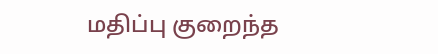மதிப்பு குறைந்த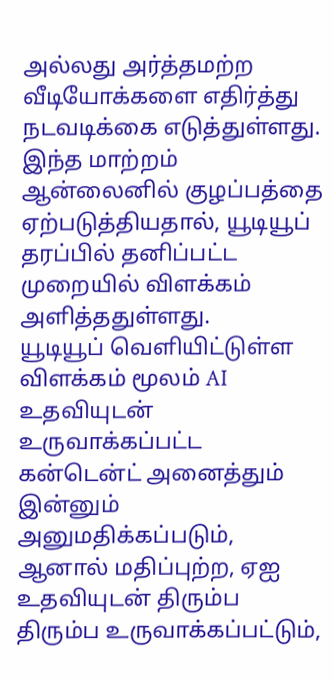அல்லது அர்த்தமற்ற வீடியோக்களை எதிர்த்து நடவடிக்கை எடுத்துள்ளது. இந்த மாற்றம் ஆன்லைனில் குழப்பத்தை ஏற்படுத்தியதால், யூடியூப் தரப்பில் தனிப்பட்ட முறையில் விளக்கம் அளித்ததுள்ளது.
யூடியூப் வெளியிட்டுள்ள விளக்கம் மூலம் AI உதவியுடன் உருவாக்கப்பட்ட கன்டென்ட் அனைத்தும் இன்னும் அனுமதிக்கப்படும், ஆனால் மதிப்புற்ற, ஏஐ உதவியுடன் திரும்ப திரும்ப உருவாக்கப்பட்டும்,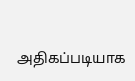அதிகப்படியாக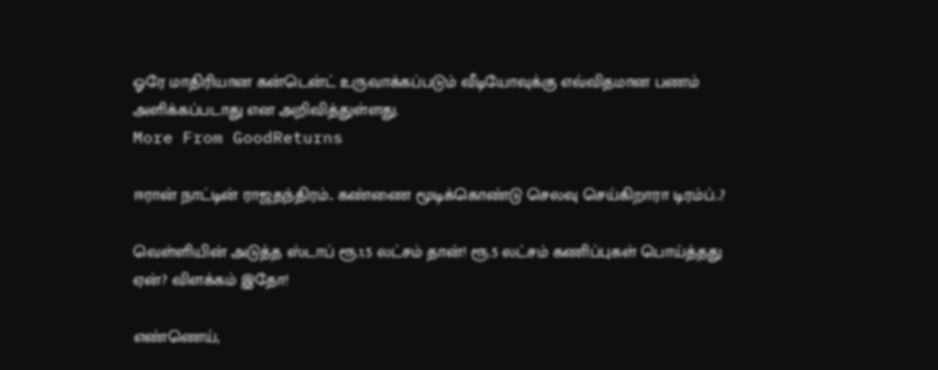ஓரே மாதிரியான கன்டென்ட் உருவாக்கப்படும் வீடியோவுக்கு எவ்விதமான பணம் அளிக்கப்படாது என அறிவித்துள்ளது.
More From GoodReturns

ஈரான் நாட்டின் ராஜதந்திரம்.. கண்ணை மூடிக்கொண்டு செலவு செய்கிறாரா டிரம்ப்..?

வெள்ளியின் அடுத்த ஸ்டாப் ரூ.1.5 லட்சம் தான்! ரூ.5 லட்சம் கணிப்புகள் பொய்த்தது ஏன்? விளக்கம் இதோ!

எண்ணெய்,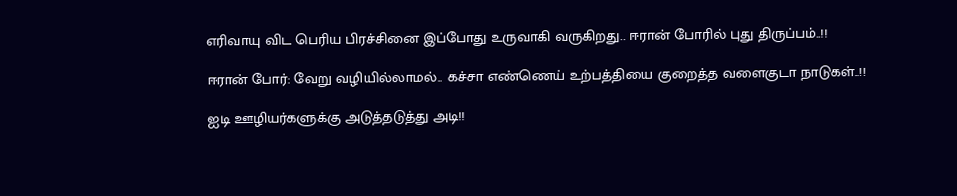எரிவாயு விட பெரிய பிரச்சினை இப்போது உருவாகி வருகிறது.. ஈரான் போரில் புது திருப்பம்..!!

ஈரான் போர்: வேறு வழியில்லாமல்.. கச்சா எண்ணெய் உற்பத்தியை குறைத்த வளைகுடா நாடுகள்..!!

ஐடி ஊழியர்களுக்கு அடுத்தடுத்து அடி!!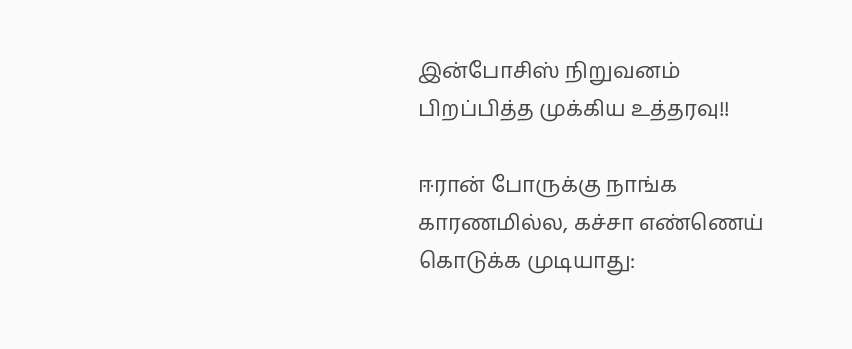இன்போசிஸ் நிறுவனம் பிறப்பித்த முக்கிய உத்தரவு!!

ஈரான் போருக்கு நாங்க காரணமில்ல, கச்சா எண்ணெய் கொடுக்க முடியாது: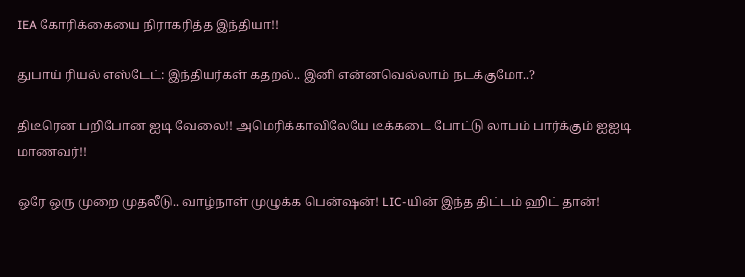IEA கோரிக்கையை நிராகரித்த இந்தியா!!

துபாய் ரியல் எஸ்டேட்: இந்தியர்கள் கதறல்.. இனி என்னவெல்லாம் நடக்குமோ..?

திடீரென பறிபோன ஐடி வேலை!! அமெரிக்காவிலேயே டீக்கடை போட்டு லாபம் பார்க்கும் ஐஐடி மாணவர்!!

ஒரே ஒரு முறை முதலீடு.. வாழ்நாள் முழுக்க பென்ஷன்! LIC-யின் இந்த திட்டம் ஹிட் தான்!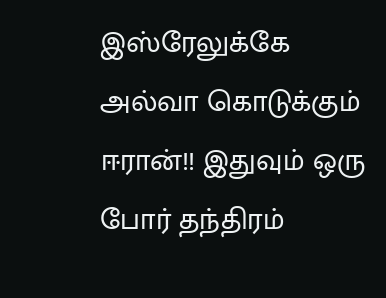இஸ்ரேலுக்கே அல்வா கொடுக்கும் ஈரான்!! இதுவும் ஒரு போர் தந்திரம்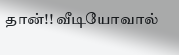தான்!! வீடியோவால்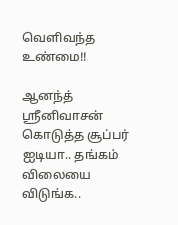வெளிவந்த உண்மை!!

ஆனந்த் ஸ்ரீனிவாசன் கொடுத்த சூப்பர் ஐடியா.. தங்கம் விலையை விடுங்க..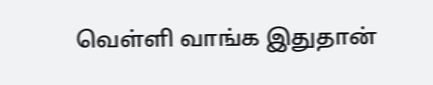வெள்ளி வாங்க இதுதான்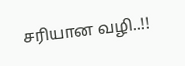சரியான வழி..!!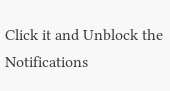Click it and Unblock the Notifications